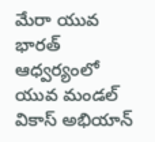మేరా యువ భారత్ ఆధ్వర్యంలో యువ మండల్ వికాస్ అభియాన్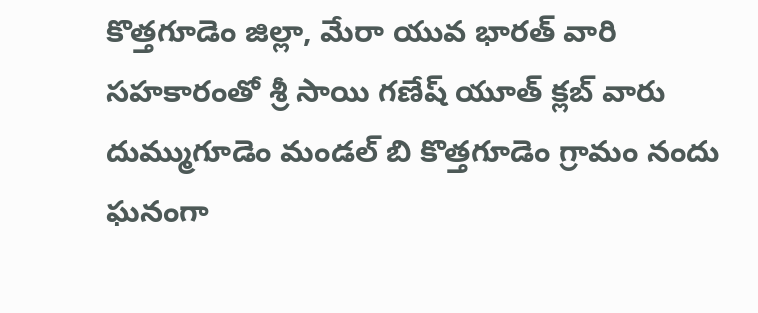కొత్తగూడెం జిల్లా, మేరా యువ భారత్ వారి సహకారంతో శ్రీ సాయి గణేష్ యూత్ క్లబ్ వారు దుమ్ముగూడెం మండల్ బి కొత్తగూడెం గ్రామం నందు ఘనంగా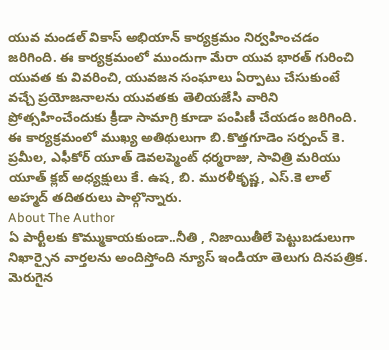యువ మండల్ వికాస్ అభియాన్ కార్యక్రమం నిర్వహించడం జరిగింది. ఈ కార్యక్రమంలో ముందుగా మేరా యువ భారత్ గురించి యువత కు వివరించి, యువజన సంఘాలు ఏర్పాటు చేసుకుంటే వచ్చే ప్రయోజనాలను యువతకు తెలియజేసి వారిని ప్రోత్సహించేందుకు క్రీడా సామాగ్రి కూడా పంపిణీ చేయడం జరిగింది. ఈ కార్యక్రమంలో ముఖ్య అతిథులుగా బి.కొత్తగూడెం సర్పంచ్ కె. ప్రమీల, ఎఫీకోర్ యూత్ డెవలప్మెంట్ ధర్మరాజు, సావిత్రి మరియు యూత్ క్లబ్ అధ్యక్షులు కే. ఉష, బి. మురళీకృష్ణ, ఎస్.కె లాల్ అహ్మద్ తదితరులు పాల్గొన్నారు.
About The Author
ఏ పార్టీలకు కొమ్ముకాయకుండా..నీతి , నిజాయితీలే పెట్టుబడులుగా నిఖార్సైన వార్తలను అందిస్తోంది న్యూస్ ఇండియా తెలుగు దినపత్రిక. మెరుగైన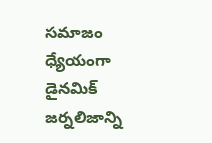సమాజం ధ్యేయంగా డైనమిక్ జర్నలిజాన్ని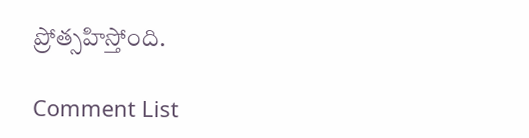ప్రోత్సహిస్తోంది.

Comment List